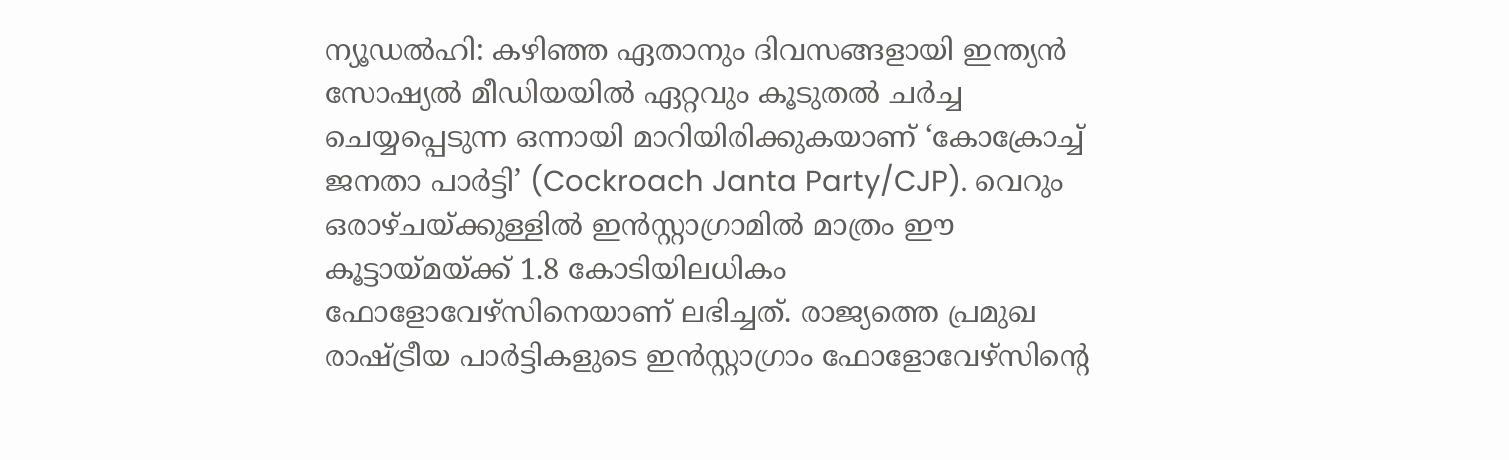ന്യൂഡൽഹി: കഴിഞ്ഞ ഏതാനും ദിവസങ്ങളായി ഇന്ത്യൻ സോഷ്യൽ മീഡിയയിൽ ഏറ്റവും കൂടുതൽ ചർച്ച ചെയ്യപ്പെടുന്ന ഒന്നായി മാറിയിരിക്കുകയാണ് ‘കോക്രോച്ച് ജനതാ പാർട്ടി’ (Cockroach Janta Party/CJP). വെറും ഒരാഴ്ചയ്ക്കുള്ളിൽ ഇൻസ്റ്റാഗ്രാമിൽ മാത്രം ഈ കൂട്ടായ്മയ്ക്ക് 1.8 കോടിയിലധികം ഫോളോവേഴ്സിനെയാണ് ലഭിച്ചത്. രാജ്യത്തെ പ്രമുഖ രാഷ്ട്രീയ പാർട്ടികളുടെ ഇൻസ്റ്റാഗ്രാം ഫോളോവേഴ്സിന്റെ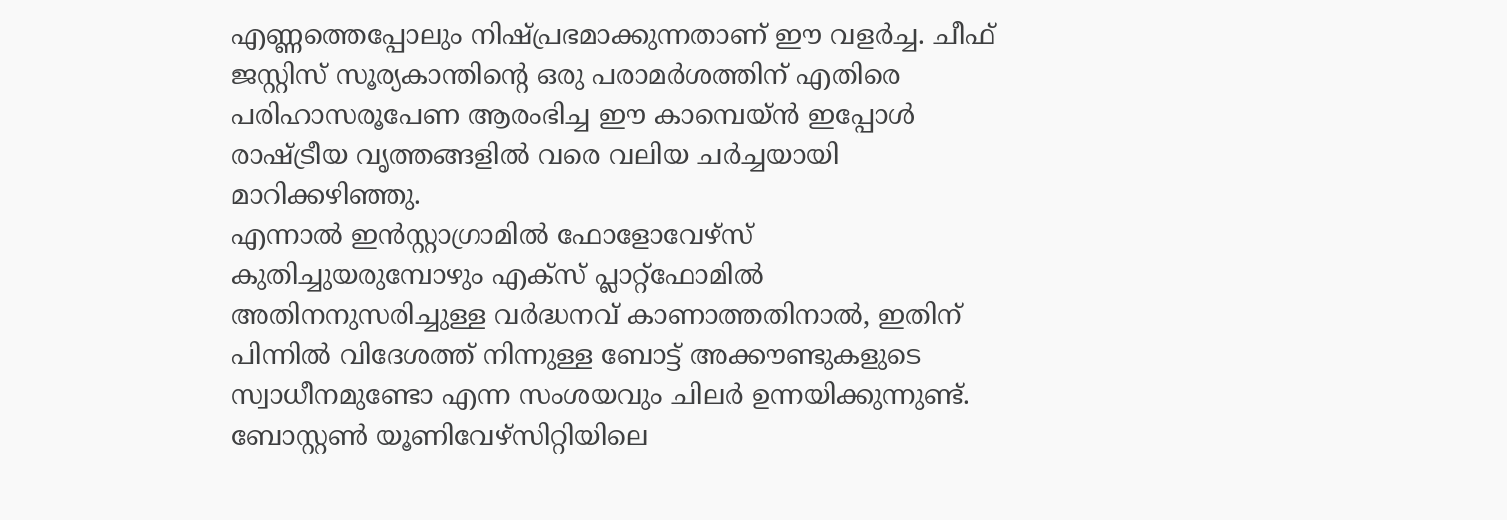എണ്ണത്തെപ്പോലും നിഷ്പ്രഭമാക്കുന്നതാണ് ഈ വളർച്ച. ചീഫ് ജസ്റ്റിസ് സൂര്യകാന്തിന്റെ ഒരു പരാമർശത്തിന് എതിരെ പരിഹാസരൂപേണ ആരംഭിച്ച ഈ കാമ്പെയ്ൻ ഇപ്പോൾ രാഷ്ട്രീയ വൃത്തങ്ങളിൽ വരെ വലിയ ചർച്ചയായി മാറിക്കഴിഞ്ഞു.
എന്നാൽ ഇൻസ്റ്റാഗ്രാമിൽ ഫോളോവേഴ്സ് കുതിച്ചുയരുമ്പോഴും എക്സ് പ്ലാറ്റ്ഫോമിൽ അതിനനുസരിച്ചുള്ള വർദ്ധനവ് കാണാത്തതിനാൽ, ഇതിന് പിന്നിൽ വിദേശത്ത് നിന്നുള്ള ബോട്ട് അക്കൗണ്ടുകളുടെ സ്വാധീനമുണ്ടോ എന്ന സംശയവും ചിലർ ഉന്നയിക്കുന്നുണ്ട്. ബോസ്റ്റൺ യൂണിവേഴ്സിറ്റിയിലെ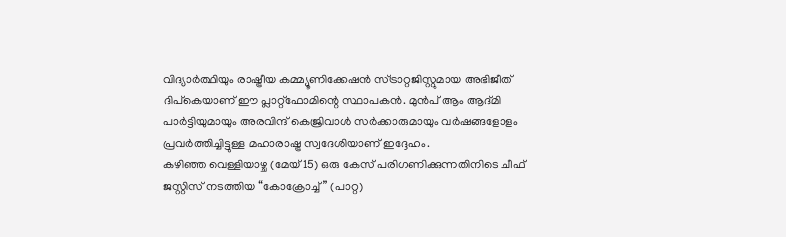വിദ്യാർത്ഥിയും രാഷ്ട്രീയ കമ്മ്യൂണിക്കേഷൻ സ്ട്രാറ്റജിസ്റ്റുമായ അഭിജീത് ദിപ്കെയാണ് ഈ പ്ലാറ്റ്ഫോമിന്റെ സ്ഥാപകൻ. മുൻപ് ആം ആദ്മി പാർട്ടിയുമായും അരവിന്ദ് കെജ്രിവാൾ സർക്കാരുമായും വർഷങ്ങളോളം പ്രവർത്തിച്ചിട്ടുള്ള മഹാരാഷ്ട്ര സ്വദേശിയാണ് ഇദ്ദേഹം.
കഴിഞ്ഞ വെള്ളിയാഴ്ച (മേയ് 15) ഒരു കേസ് പരിഗണിക്കുന്നതിനിടെ ചീഫ് ജസ്റ്റിസ് നടത്തിയ “കോക്രോച്ച്” (പാറ്റ)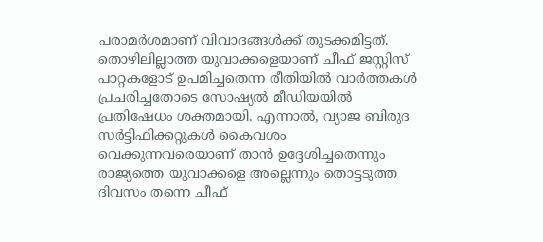പരാമർശമാണ് വിവാദങ്ങൾക്ക് തുടക്കമിട്ടത്. തൊഴിലില്ലാത്ത യുവാക്കളെയാണ് ചീഫ് ജസ്റ്റിസ് പാറ്റകളോട് ഉപമിച്ചതെന്ന രീതിയിൽ വാർത്തകൾ പ്രചരിച്ചതോടെ സോഷ്യൽ മീഡിയയിൽ പ്രതിഷേധം ശക്തമായി. എന്നാൽ, വ്യാജ ബിരുദ സർട്ടിഫിക്കറ്റുകൾ കൈവശം വെക്കുന്നവരെയാണ് താൻ ഉദ്ദേശിച്ചതെന്നും രാജ്യത്തെ യുവാക്കളെ അല്ലെന്നും തൊട്ടടുത്ത ദിവസം തന്നെ ചീഫ്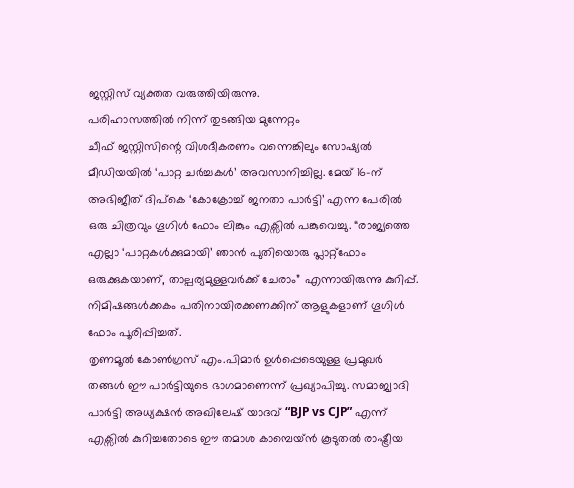ജസ്റ്റിസ് വ്യക്തത വരുത്തിയിരുന്നു.
പരിഹാസത്തിൽ നിന്ന് തുടങ്ങിയ മുന്നേറ്റം
ചീഫ് ജസ്റ്റിസിന്റെ വിശദീകരണം വന്നെങ്കിലും സോഷ്യൽ മീഡിയയിൽ ‘പാറ്റ ചർച്ചകൾ’ അവസാനിച്ചില്ല. മേയ് 16-ന് അഭിജീത് ദിപ്കെ ‘കോക്രോച്ച് ജനതാ പാർട്ടി’ എന്ന പേരിൽ ഒരു ചിത്രവും ഗൂഗിൾ ഫോം ലിങ്കും എക്സിൽ പങ്കുവെച്ചു. “രാജ്യത്തെ എല്ലാ ‘പാറ്റകൾക്കുമായി’ ഞാൻ പുതിയൊരു പ്ലാറ്റ്ഫോം ഒരുക്കുകയാണ്, താല്പര്യമുള്ളവർക്ക് ചേരാം” എന്നായിരുന്നു കുറിപ്പ്. നിമിഷങ്ങൾക്കകം പതിനായിരക്കണക്കിന് ആളുകളാണ് ഗൂഗിൾ ഫോം പൂരിപ്പിച്ചത്.
തൃണമൂൽ കോൺഗ്രസ് എം.പിമാർ ഉൾപ്പെടെയുള്ള പ്രമുഖർ തങ്ങൾ ഈ പാർട്ടിയുടെ ഭാഗമാണെന്ന് പ്രഖ്യാപിച്ചു. സമാജ്വാദി പാർട്ടി അധ്യക്ഷൻ അഖിലേഷ് യാദവ് “BJP vs CJP” എന്ന് എക്സിൽ കുറിച്ചതോടെ ഈ തമാശ കാമ്പെയ്ൻ കൂടുതൽ രാഷ്ട്രീയ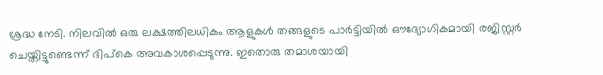ശ്രദ്ധ നേടി. നിലവിൽ ഒരു ലക്ഷത്തിലധികം ആളുകൾ തങ്ങളുടെ പാർട്ടിയിൽ ഔദ്യോഗികമായി രജിസ്റ്റർ ചെയ്തിട്ടുണ്ടെന്ന് ദിപ്കെ അവകാശപ്പെടുന്നു. ഇതൊരു തമാശയായി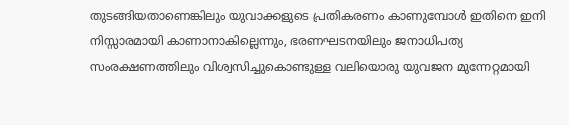തുടങ്ങിയതാണെങ്കിലും യുവാക്കളുടെ പ്രതികരണം കാണുമ്പോൾ ഇതിനെ ഇനി നിസ്സാരമായി കാണാനാകില്ലെന്നും, ഭരണഘടനയിലും ജനാധിപത്യ സംരക്ഷണത്തിലും വിശ്വസിച്ചുകൊണ്ടുള്ള വലിയൊരു യുവജന മുന്നേറ്റമായി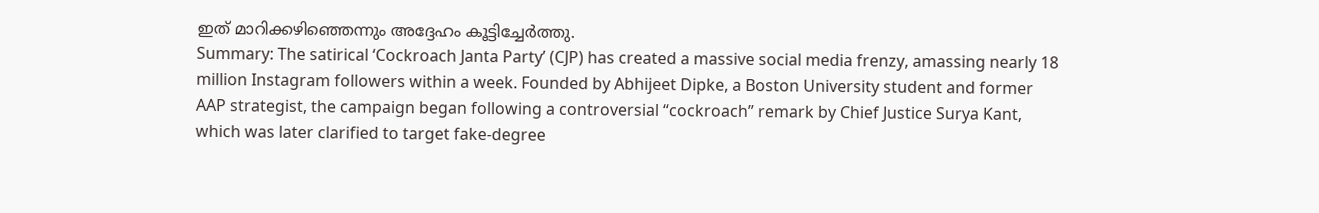ഇത് മാറിക്കഴിഞ്ഞെന്നും അദ്ദേഹം കൂട്ടിച്ചേർത്തു.
Summary: The satirical ‘Cockroach Janta Party’ (CJP) has created a massive social media frenzy, amassing nearly 18 million Instagram followers within a week. Founded by Abhijeet Dipke, a Boston University student and former AAP strategist, the campaign began following a controversial “cockroach” remark by Chief Justice Surya Kant, which was later clarified to target fake-degree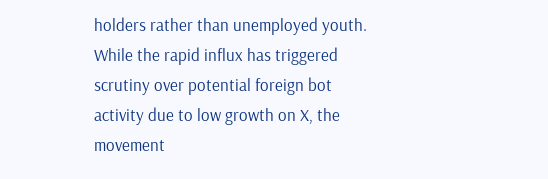holders rather than unemployed youth. While the rapid influx has triggered scrutiny over potential foreign bot activity due to low growth on X, the movement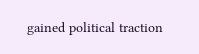gained political traction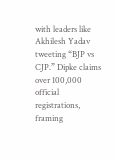with leaders like Akhilesh Yadav tweeting “BJP vs CJP.” Dipke claims over 100,000 official registrations, framing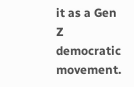it as a Gen Z democratic movement.